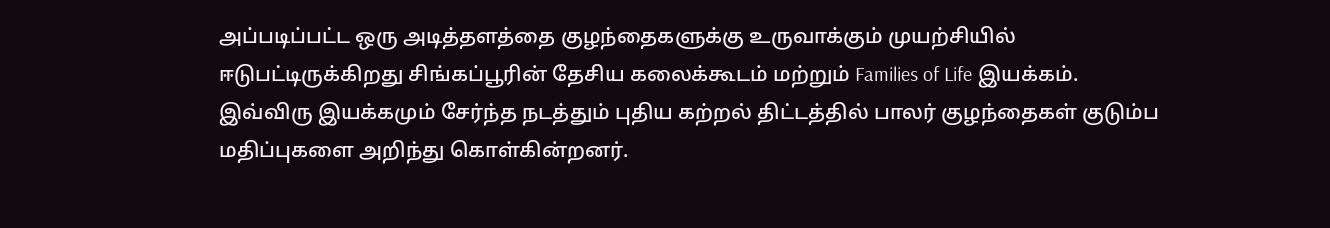அப்படிப்பட்ட ஒரு அடித்தளத்தை குழந்தைகளுக்கு உருவாக்கும் முயற்சியில் ஈடுபட்டிருக்கிறது சிங்கப்பூரின் தேசிய கலைக்கூடம் மற்றும் Families of Life இயக்கம்.
இவ்விரு இயக்கமும் சேர்ந்த நடத்தும் புதிய கற்றல் திட்டத்தில் பாலர் குழந்தைகள் குடும்ப மதிப்புகளை அறிந்து கொள்கின்றனர்.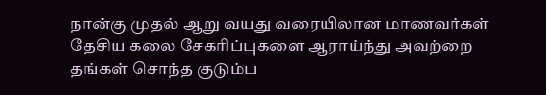நான்கு முதல் ஆறு வயது வரையிலான மாணவர்கள் தேசிய கலை சேகரிப்புகளை ஆராய்ந்து அவற்றை தங்கள் சொந்த குடும்ப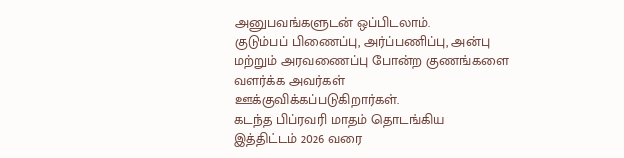அனுபவங்களுடன் ஒப்பிடலாம்.
குடும்பப் பிணைப்பு, அர்ப்பணிப்பு, அன்பு மற்றும் அரவணைப்பு போன்ற குணங்களை வளர்க்க அவர்கள் ஊக்குவிக்கப்படுகிறார்கள்.
கடந்த பிப்ரவரி மாதம் தொடங்கிய இத்திட்டம் 2026 வரை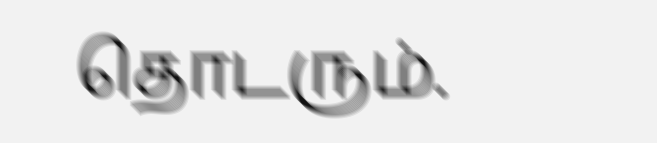தொடரும்.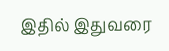இதில் இதுவரை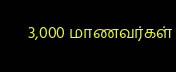3,000 மாணவர்கள்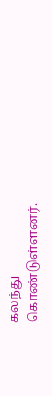கலந்து கொண்டுள்ளனர்.